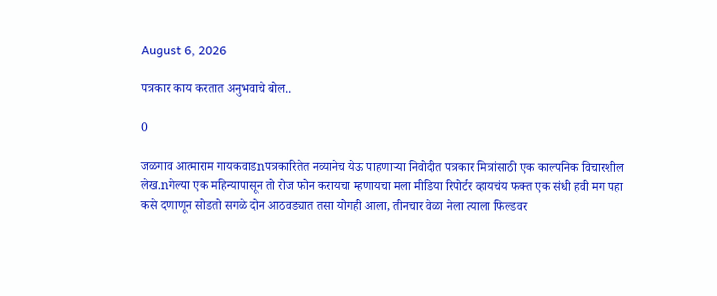August 6, 2026

पत्रकार काय करतात अनुभवाचे बोल..

0

जळगाव आत्माराम गायकवाडnपत्रकारितेत नव्यानेच येऊ पाहणाऱ्या निवोदीत पत्रकार मित्रांसाठी एक काल्पनिक विचारशील लेख.nगेल्या एक महिन्यापासून तो रोज फोन करायचा म्हणायचा मला मीडिया रिपोर्टर व्हायचंय फक्त एक संधी हवी मग पहा कसे दणाणून सोडतो सगळे दोन आठवड्यात तसा योगही आला, तीनचार वेळा नेला त्याला फिल्डवर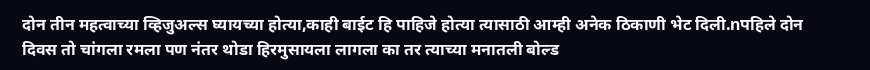दोन तीन महत्वाच्या व्हिजुअल्स घ्यायच्या होत्या,काही बाईट हि पाहिजे होत्या त्यासाठी आम्ही अनेक ठिकाणी भेट दिली.nपहिले दोन दिवस तो चांगला रमला पण नंतर थोडा हिरमुसायला लागला का तर त्याच्या मनातली बोल्ड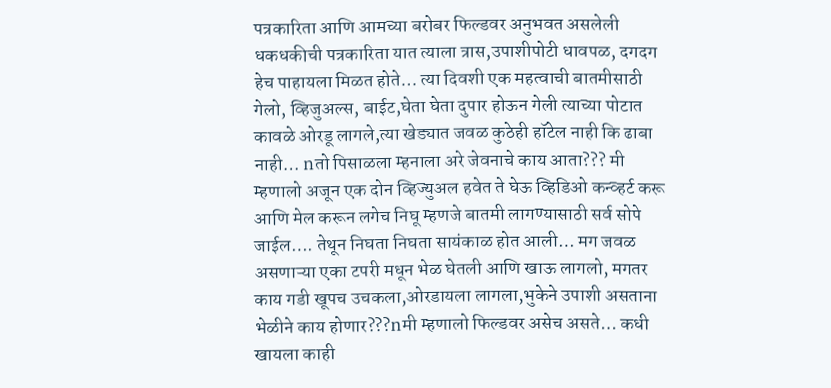पत्रकारिता आणि आमच्या बरोबर फिल्डवर अनुभवत असलेली धकधकीची पत्रकारिता यात त्याला त्रास,उपाशीपोटी धावपळ, दगदग हेच पाहायला मिळत होते… त्या दिवशी एक महत्वाची बातमीसाठी गेलो, व्हिजुअल्स, बाईट,घेता घेता दुपार होऊन गेली त्याच्या पोटात कावळे ओरडू लागले,त्या खेड्यात जवळ कुठेही हॉटेल नाही कि ढाबा नाही… nतो पिसाळला म्हनाला अरे जेवनाचे काय आता??? मी म्हणालो अजून एक दोन व्हिज्युअल हवेत ते घेऊ व्हिडिओ कन्व्हर्ट करू आणि मेल करून लगेच निघू म्हणजे बातमी लागण्यासाठी सर्व सोपे जाईल…. तेथून निघता निघता सायंकाळ होत आली… मग जवळ असणाऱ्या एका टपरी मधून भेळ घेतली आणि खाऊ लागलो, मगतर काय गडी खूपच उचकला,ओरडायला लागला,भुकेने उपाशी असताना भेळीने काय होणार???nमी म्हणालो फिल्डवर असेच असते… कधी खायला काही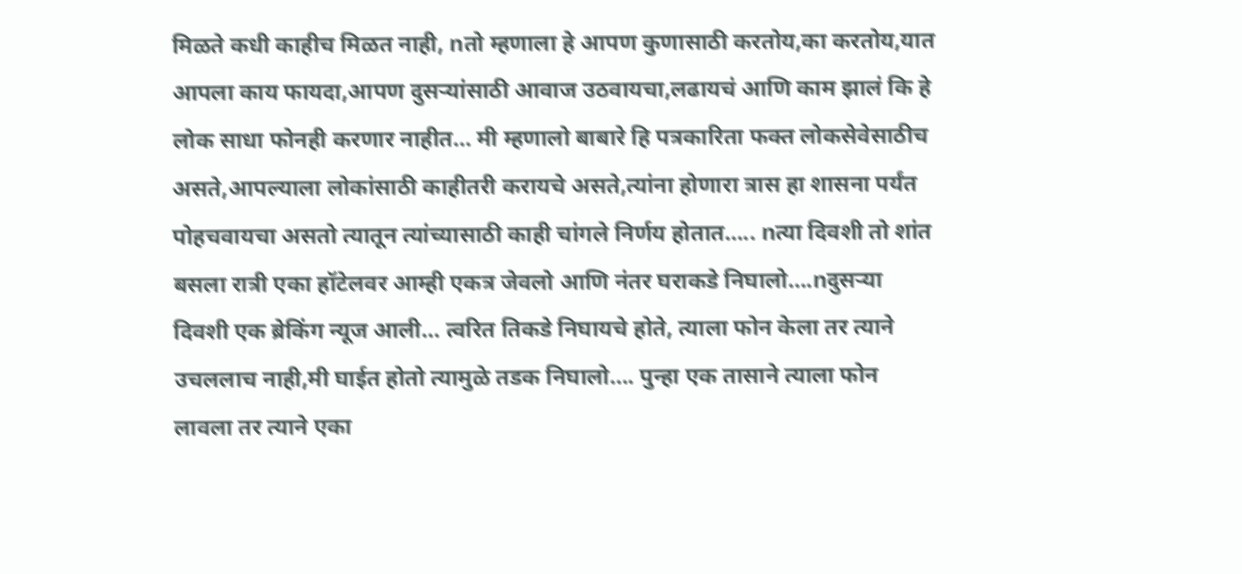मिळते कधी काहीच मिळत नाही, nतो म्हणाला हे आपण कुणासाठी करतोय,का करतोय,यात आपला काय फायदा,आपण दुसऱ्यांसाठी आवाज उठवायचा,लढायचं आणि काम झालं कि हे लोक साधा फोनही करणार नाहीत… मी म्हणालो बाबारे हि पत्रकारिता फक्त लोकसेवेसाठीच असते,आपल्याला लोकांसाठी काहीतरी करायचे असते,त्यांना होणारा त्रास हा शासना पर्यंत पोहचवायचा असतो त्यातून त्यांच्यासाठी काही चांगले निर्णय होतात….. nत्या दिवशी तो शांत बसला रात्री एका हॉटेलवर आम्ही एकत्र जेवलो आणि नंतर घराकडे निघालो….nदुसऱ्या दिवशी एक ब्रेकिंग न्यूज आली… त्वरित तिकडे निघायचे होते, त्याला फोन केला तर त्याने उचललाच नाही,मी घाईत होतो त्यामुळे तडक निघालो…. पुन्हा एक तासाने त्याला फोन लावला तर त्याने एका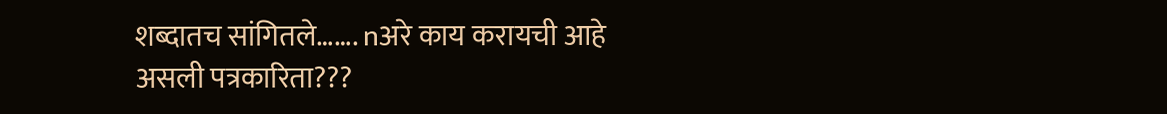शब्दातच सांगितले……. nअरे काय करायची आहे असली पत्रकारिता???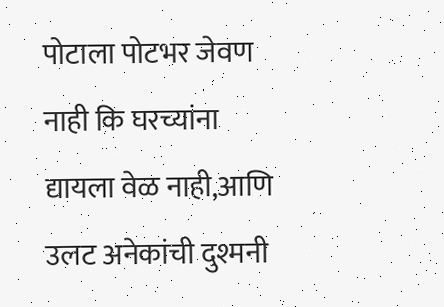पोटाला पोटभर जेवण नाही कि घरच्यांना द्यायला वेळ नाही,आणि उलट अनेकांची दुश्मनी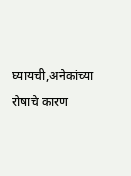घ्यायची,अनेकांच्या रोषाचे कारण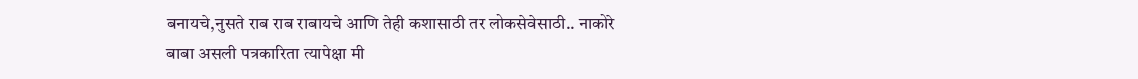बनायचे,नुसते राब राब राबायचे आणि तेही कशासाठी तर लोकसेवेसाठी.. नाकोरे बाबा असली पत्रकारिता त्यापेक्षा मी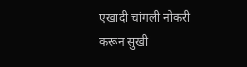एखादी चांगली नोकरी करून सुखी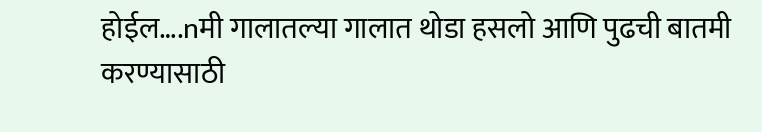होईल….nमी गालातल्या गालात थोडा हसलो आणि पुढची बातमी करण्यासाठी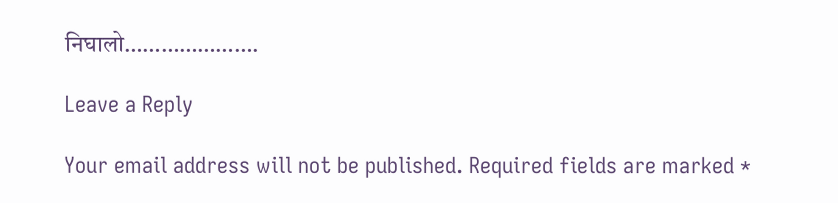निघालो………………….

Leave a Reply

Your email address will not be published. Required fields are marked *